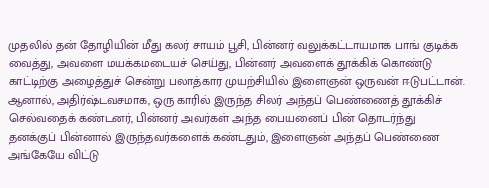முதலில் தன் தோழியின் மீது கலர் சாயம் பூசி, பின்னர் வலுக்கட்டாயமாக பாங் குடிக்க வைத்து, அவளை மயக்கமடையச் செய்து, பின்னர் அவளைக் தூக்கிக் கொண்டு காட்டிற்கு அழைத்துச் சென்று பலாத்கார முயற்சியில் இளைஞன் ஒருவன் ஈடுபட்டான்.
ஆனால், அதிர்ஷ்டவசமாக, ஒரு காரில் இருந்த சிலர் அந்தப் பெண்ணைத் தூக்கிச் செல்வதைக் கண்டனர், பின்னர் அவர்கள் அந்த பையனைப் பின் தொடர்ந்து
தனக்குப் பின்னால் இருந்தவர்களைக் கண்டதும், இளைஞன் அந்தப் பெண்ணை அங்கேயே விட்டு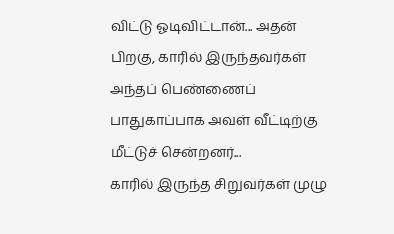விட்டு ஓடிவிட்டான்... அதன் பிறகு, காரில் இருந்தவர்கள் அந்தப் பெண்ணைப் பாதுகாப்பாக அவள் வீட்டிற்கு மீட்டுச் சென்றனர்...
காரில் இருந்த சிறுவர்கள் முழு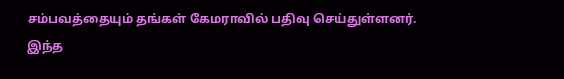சம்பவத்தையும் தங்கள் கேமராவில் பதிவு செய்துள்ளனர்.
இந்த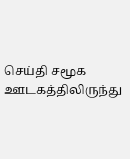செய்தி சமூக ஊடகத்திலிருந்து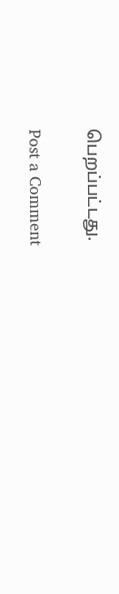பெறப்பட்டது.

Post a Comment